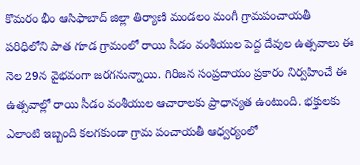కొమరం భీం ఆసిఫాబాద్ జిల్లా తిర్యాణి మండలం మంగీ గ్రామపంచాయతీ పరిధిలోని పాత గూడ గ్రామంలో రాయి సీడం వంశీయుల పెద్ద దేవుల ఉత్సవాలు ఈ నెల 29న వైభవంగా జరగనున్నాయి. గిరిజన సంప్రదాయం ప్రకారం నిర్వహించే ఈ ఉత్సవాల్లో రాయి సీడం వంశీయుల ఆచారాలకు ప్రాధాన్యత ఉంటుంది. భక్తులకు ఎలాంటి ఇబ్బంది కలగకుండా గ్రామ పంచాయతీ ఆధ్వర్యంలో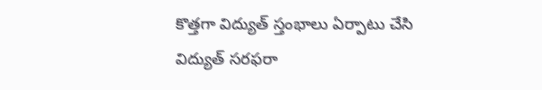కొత్తగా విద్యుత్ స్తంభాలు ఏర్పాటు చేసి విద్యుత్ సరఫరా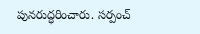పునరుద్ధరించారు. సర్పంచ్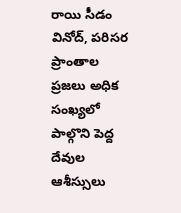రాయి సీడం వినోద్, పరిసర ప్రాంతాల ప్రజలు అధిక సంఖ్యలో పాల్గొని పెద్ద దేవుల ఆశీస్సులు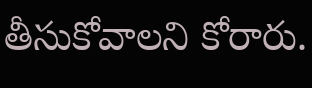తీసుకోవాలని కోరారు.